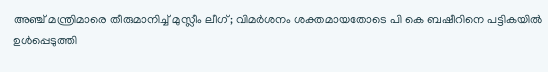അഞ്ച് മന്ത്രിമാരെ തീരുമാനിച്ച് മുസ്ലീം ലീഗ്; വിമർശനം ശക്തമായതോടെ പി കെ ബഷീറിനെ പട്ടികയിൽ ഉൾപ്പെടുത്തി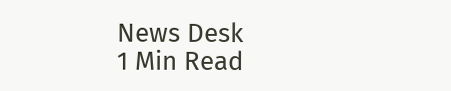News Desk
1 Min Read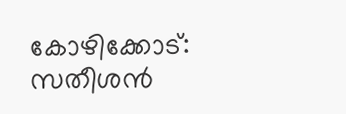കോഴിക്കോട്: സതീശന്‍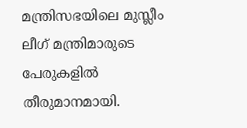മന്ത്രിസഭയിലെ മുസ്ലീം ലീഗ് മന്ത്രിമാരുടെ പേരുകളിൽ തീരുമാനമായി.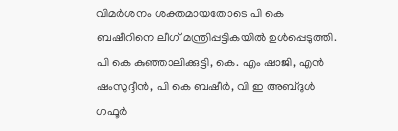വിമർശനം ശക്തമായതോടെ പി കെ ബഷീറിനെ ലീഗ് മന്ത്രിപ്പട്ടികയിൽ ഉൾപ്പെടുത്തി. പി കെ കുഞ്ഞാലിക്കുട്ടി, കെ. എം ഷാജി, എൻ ഷംസുദ്ദീൻ, പി കെ ബഷീർ, വി ഇ അബ്ദുൾ ഗഫൂ‍ർ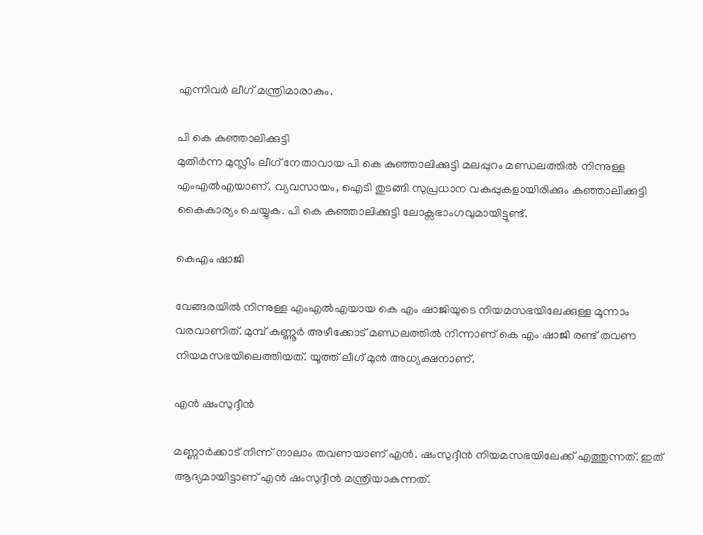എന്നിവർ ലീഗ് മന്ത്രിമാരാകും.

പി കെ കുഞ്ഞാലിക്കുട്ടി
മുതിർന്ന മുസ്ലീം ലീഗ് നേതാവായ പി കെ കുഞ്ഞാലിക്കുട്ടി മലപ്പുറം മണ്ഡലത്തിൽ നിന്നുള്ള എംഎൽഎയാണ്. വ്യവസായം, ഐടി തുടങ്ങി സുപ്രധാന വകുപ്പുകളായിരിക്കും കുഞ്ഞാലിക്കുട്ടി കൈകാര്യം ചെയ്യുക. പി കെ കുഞ്ഞാലിക്കുട്ടി ലോക്സഭാംഗവുമായിട്ടുണ്ട്.

കെഎം ഷാജി

വേങ്ങരയിൽ നിന്നുള്ള എംഎൽഎയായ കെ എം ഷാജിയുടെ നിയമസഭയിലേക്കുള്ള മൂന്നാം വരവാണിത്. മുമ്പ് കണ്ണൂർ അഴീക്കോട് മണ്ഡലത്തിൽ നിന്നാണ് കെ എം ഷാജി രണ്ട് തവണ നിയമസഭയിലെത്തിയത്. യൂത്ത് ലീഗ് മുൻ അധ്യക്ഷനാണ്.

എൻ ഷംസുദ്ദീൻ

മണ്ണാർക്കാട് നിന്ന് നാലാം തവണയാണ് എൻ. ഷംസുദ്ദീൻ നിയമസഭയിലേക്ക് എത്തുന്നത്. ഇത് ആദ്യമായിട്ടാണ് എൻ ഷംസുദ്ദീൻ മന്ത്രിയാകുന്നത്.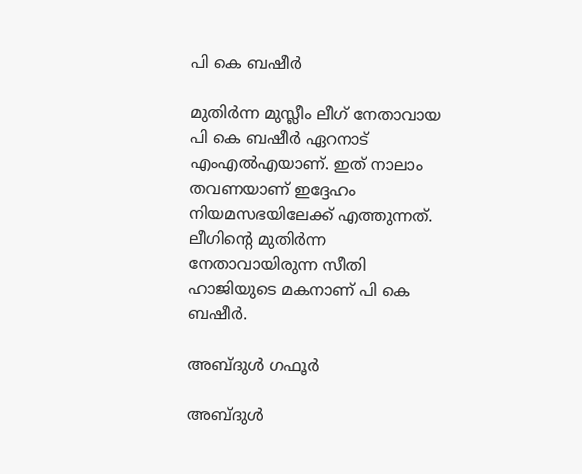പി കെ ബഷീർ

മുതിർന്ന മുസ്ലീം ലീഗ് നേതാവായ പി കെ ബഷീർ ഏറനാട് എംഎൽഎയാണ്. ഇത് നാലാം തവണയാണ് ഇദ്ദേഹം നിയമസഭയിലേക്ക് എത്തുന്നത്. ലീഗിന്റെ മുതിർന്ന നേതാവായിരുന്ന സീതി ഹാജിയുടെ മകനാണ് പി കെ ബഷീർ.

അബ്ദുൾ ഗഫൂർ

അബ്ദുൾ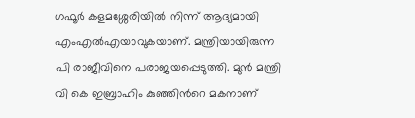ഗഫൂർ കളമശ്ശേരിയിൽ നിന്ന് ആദ്യമായി എംഎൽഎയാവുകയാണ്. മന്ത്രിയായിരുന്ന പി രാജീവിനെ പരാജയപ്പെടുത്തി. മുൻ മന്ത്രി വി കെ ഇബ്രാഹിം കുഞ്ഞിന്‍റെ മകനാണ്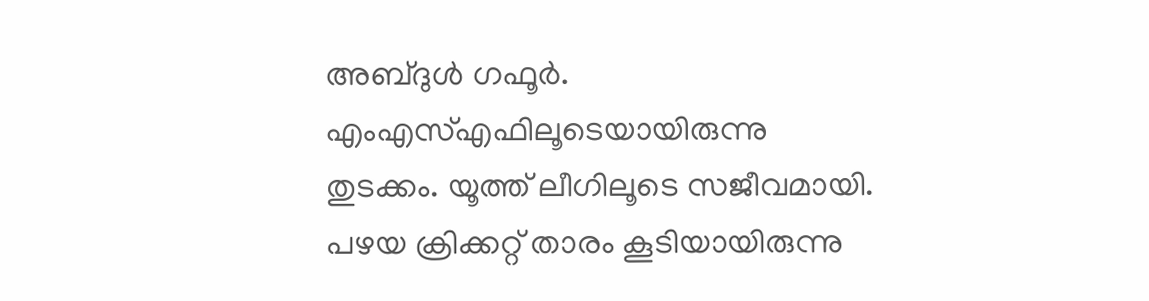അബ്ദുൾ ഗഫൂർ. എംഎസ്‍എഫിലൂടെയായിരുന്നു തുടക്കം. യൂത്ത് ലീഗിലൂടെ സജീവമായി. പഴയ ക്രിക്കറ്റ് താരം കൂടിയായിരുന്നു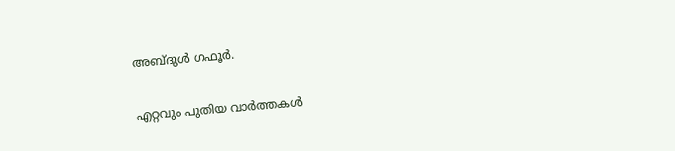അബ്ദുൾ ഗഫൂർ.

എറ്റവും പുതിയ വാർത്തകൾ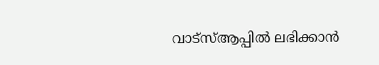വാട്സ്ആപ്പിൽ ലഭിക്കാൻ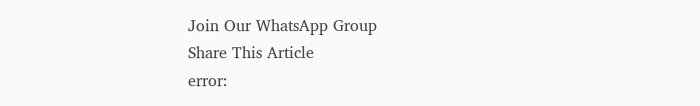Join Our WhatsApp Group
Share This Article
error: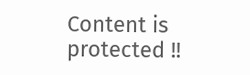Content is protected !!